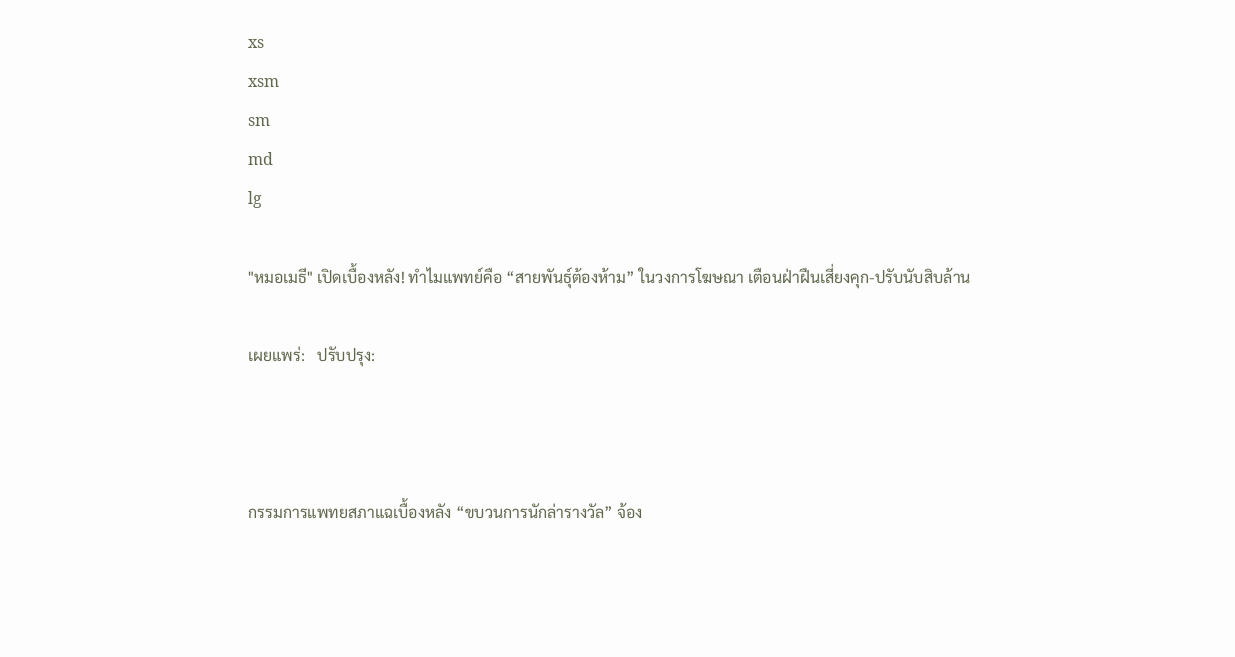xs
xsm
sm
md
lg

"หมอเมธี" เปิดเบื้องหลัง! ทำไมแพทย์คือ “สายพันธุ์ต้องห้าม” ในวงการโฆษณา เตือนฝ่าฝืนเสี่ยงคุก-ปรับนับสิบล้าน

เผยแพร่:   ปรับปรุง:



กรรมการแพทยสภาแฉเบื้องหลัง “ขบวนการนักล่ารางวัล” จ้อง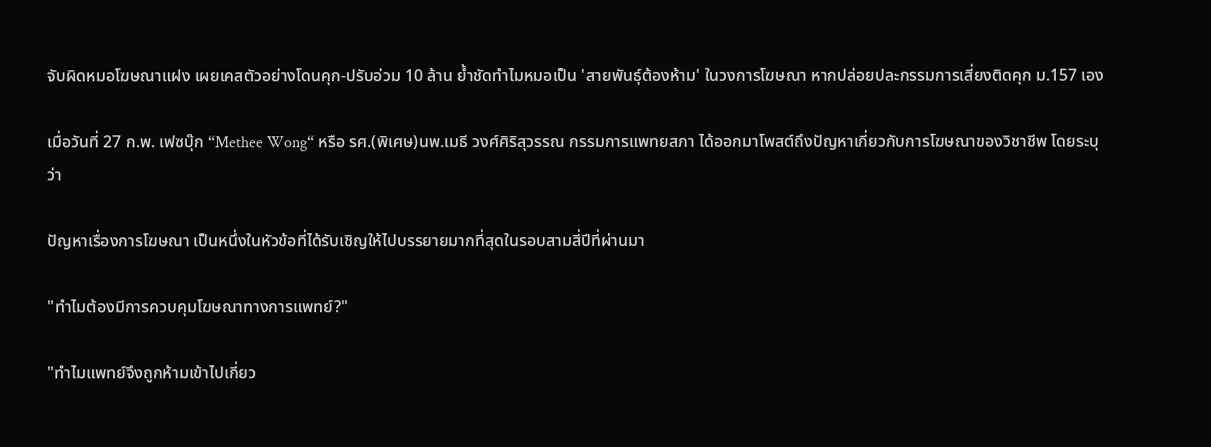จับผิดหมอโฆษณาแฝง เผยเคสตัวอย่างโดนคุก-ปรับอ่วม 10 ล้าน ย้ำชัดทำไมหมอเป็น 'สายพันธุ์ต้องห้าม' ในวงการโฆษณา หากปล่อยปละกรรมการเสี่ยงติดคุก ม.157 เอง

เมื่อวันที่ 27 ก.พ. เฟซบุ๊ก “Methee Wong“ หรือ รศ.(พิเศษ)นพ.เมธี วงศ์ศิริสุวรรณ กรรมการแพทยสภา ได้ออกมาโพสต์ถึงปัญหาเกี่ยวกับการโฆษณาของวิชาชีพ โดยระบุว่า

ปัญหาเรื่องการโฆษณา เป็นหนึ่งในหัวข้อที่ได้รับเชิญให้ไปบรรยายมากที่สุดในรอบสามสี่ปีที่ผ่านมา

"ทำไมต้องมีการควบคุมโฆษณาทางการแพทย์?"

"ทำไมแพทย์จึงถูกห้ามเข้าไปเกี่ยว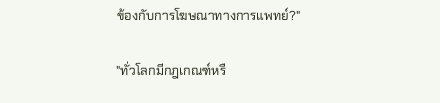ข้องกับการโฆษณาทางการแพทย์?"

"ทั่วโลกมีกฎเกณฑ์หรื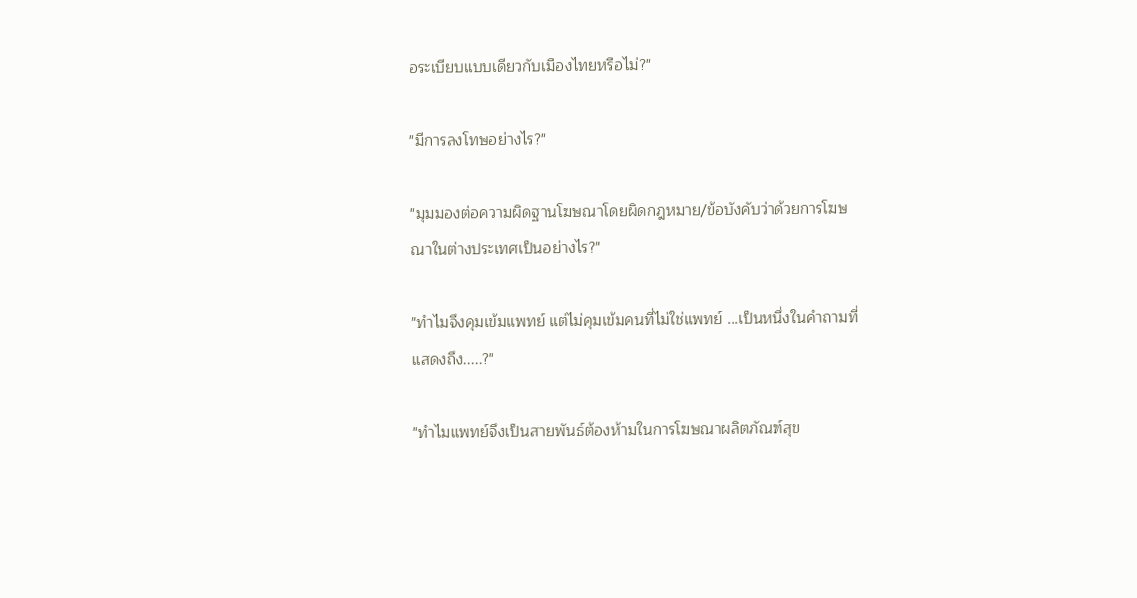อระเบียบแบบเดียวกับเมืองไทยหรือไม่?"

"มีการลงโทษอย่างไร?"

"มุมมองต่อความผิดฐานโฆษณาโดยผิดกฎหมาย/ข้อบังคับว่าด้วยการโฆษณาในต่างประเทศเป็นอย่างไร?"

"ทำไมจึงคุมเข้มแพทย์ แต่ไม่คุมเข้มคนที่ไม่ใช่แพทย์ ...เป็นหนึ่งในคำถามที่แสดงถึง.....?"

"ทำไมแพทย์จึงเป็นสายพันธ์ต้องห้ามในการโฆษณาผลิตภัณฑ์สุข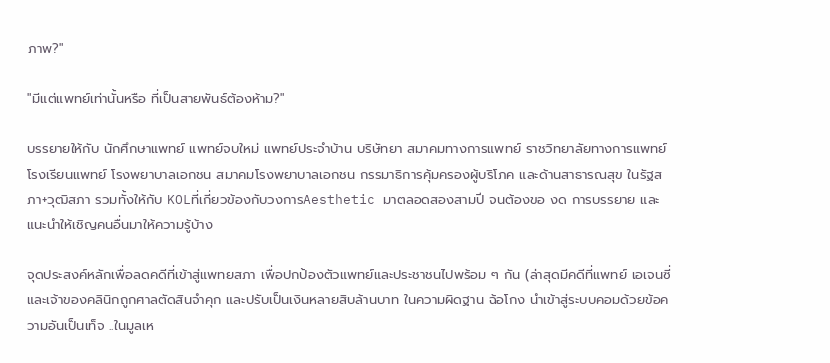ภาพ?"

"มีแต่แพทย์เท่านั้นหรือ ที่เป็นสายพันธ์ต้องห้าม?"

บรรยายให้กับ นักศึกษาแพทย์ แพทย์จบใหม่ แพทย์ประจำบ้าน บริษัทยา สมาคมทางการแพทย์ ราชวิทยาลัยทางการแพทย์ โรงเรียนแพทย์ โรงพยาบาลเอกชน สมาคมโรงพยาบาลเอกชน กรรมาธิการคุ้มครองผู้บริโภค และด้านสาธารณสุข ในรัฐสภา+วุฒิสภา รวมทั้งให้กับ KOLที่เกี่ยวข้องกับวงการAesthetic มาตลอดสองสามปี จนต้องขอ งด การบรรยาย และแนะนำให้เชิญคนอื่นมาให้ความรู้บ้าง

จุดประสงค์หลักเพื่อลดคดีที่เข้าสู่แพทยสภา เพื่อปกป้องตัวแพทย์และประชาชนไปพร้อม ๆ กัน (ล่าสุดมีคดีที่แพทย์ เอเจนซี่ และเจ้าของคลินิกถูกศาลตัดสินจำคุก และปรับเป็นเงินหลายสิบล้านบาท ในความผิดฐาน ฉ้อโกง นำเข้าสู่ระบบคอมด้วยข้อความอันเป็นเท็จ ..ในมูลเห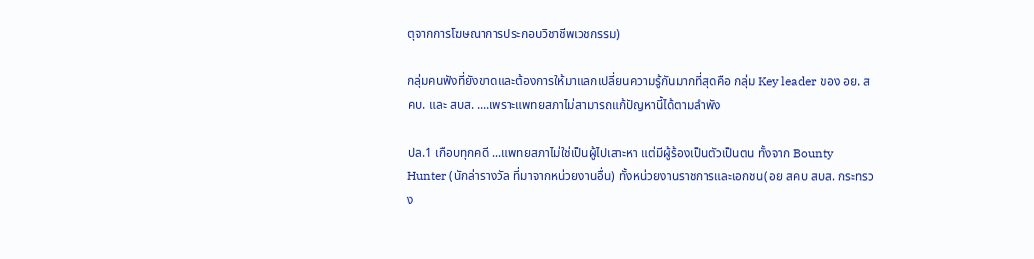ตุจากการโฆษณาการประกอบวิชาชีพเวชกรรม)

กลุ่มคนฟังที่ยังขาดและต้องการให้มาแลกเปลี่ยนความรู้กันมากที่สุดคือ กลุ่ม Key leader ของ อย. สคบ. และ สบส. ....เพราะแพทยสภาไม่สามารถแก้ปัญหานี้ได้ตามลำพัง

ปล.1 เกือบทุกคดี ...แพทยสภาไม่ใช่เป็นผู้ไปเสาะหา แต่มีผู้ร้องเป็นตัวเป็นตน ทั้งจาก Bounty Hunter (นักล่ารางวัล ที่มาจากหน่วยงานอื่น) ทั้งหน่วยงานราชการและเอกชน(อย สคบ สบส. กระทรวง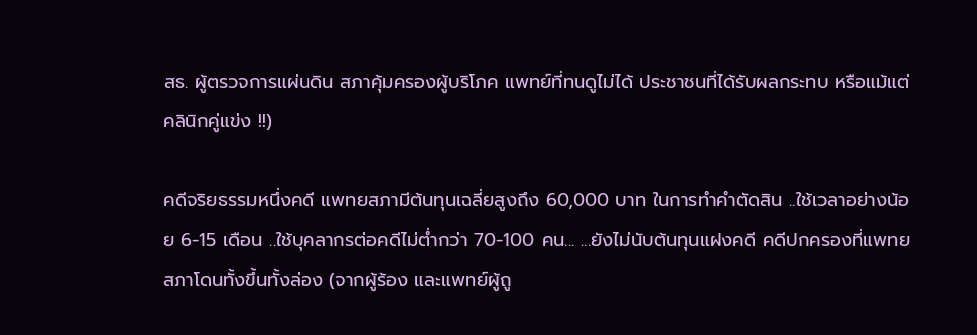สธ. ผู้ตรวจการแผ่นดิน สภาคุ้มครองผู้บริโภค แพทย์ที่ทนดูไม่ได้ ประชาชนที่ได้รับผลกระทบ หรือแม้แต่คลินิกคู่แข่ง !!)

คดีจริยธรรมหนึ่งคดี แพทยสภามีต้นทุนเฉลี่ยสูงถึง 60,000 บาท ในการทำคำตัดสิน ..ใช้เวลาอย่างน้อย 6-15 เดือน ..ใช้บุคลากรต่อคดีไม่ต่ำกว่า 70-100 คน... ...ยังไม่นับต้นทุนแฝงคดี คดีปกครองที่แพทยสภาโดนทั้งขึ้นทั้งล่อง (จากผู้ร้อง และแพทย์ผู้ถู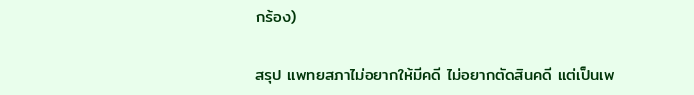กร้อง)

สรุป แพทยสภาไม่อยากให้มีคดี ไม่อยากตัดสินคดี แต่เป็นเพ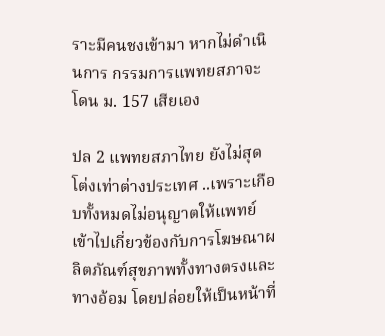ราะมีคนชงเข้ามา หากไม่ดำเนินการ กรรมการแพทยสภาจะโดน ม. 157 เสียเอง

ปล 2 แพทยสภาไทย ยังไม่สุดโต่งเท่าต่างประเทศ ..เพราะเกือบทั้งหมดไม่อนุญาตให้แพทย์เข้าไปเกี่ยวข้องกับการโฆษณาผลิตภัณฑ์สุขภาพทั้งทางตรงและทางอ้อม โดยปล่อยให้เป็นหน้าที่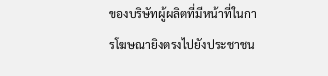ของบริษัทผู้ผลิตที่มีหน้าที่ในการโฆษณายิงตรงไปยังประชาชน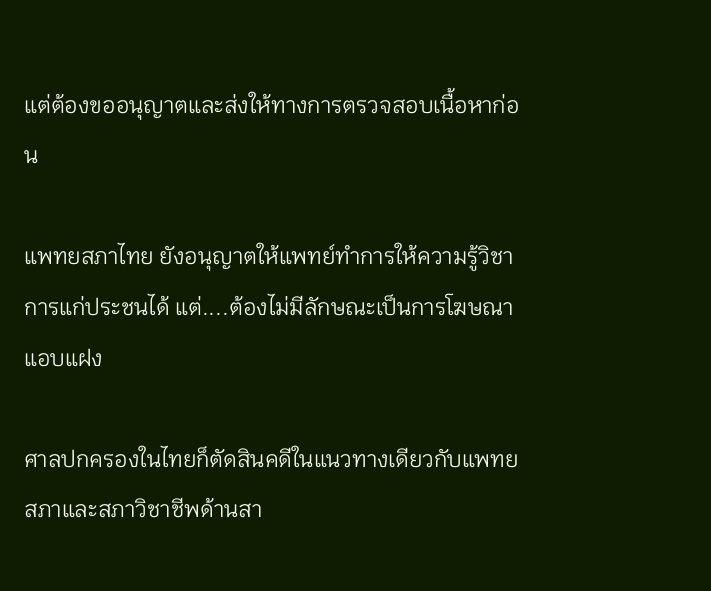แต่ต้องขออนุญาตและส่งให้ทางการตรวจสอบเนื้อหาก่อน

แพทยสภาไทย ยังอนุญาตให้แพทย์ทำการให้ความรู้วิชาการแก่ประชนได้ แต่....ต้องไม่มีลักษณะเป็นการโฆษณาแอบแฝง

ศาลปกครองในไทยก็ตัดสินคดีในแนวทางเดียวกับแพทยสภาและสภาวิชาชีพด้านสา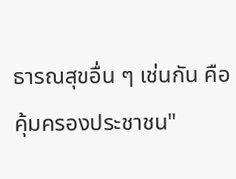ธารณสุขอื่น ๆ เช่นกัน คือ คุ้มครองประชาชน"